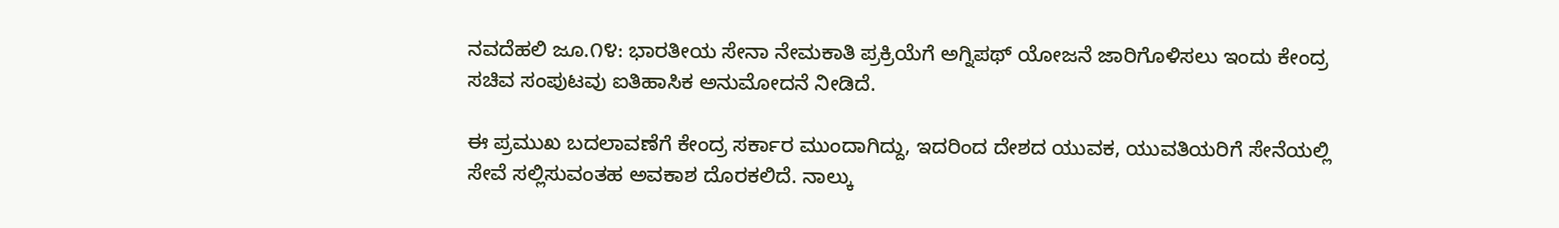ನವದೆಹಲಿ ಜೂ.೧೪: ಭಾರತೀಯ ಸೇನಾ ನೇಮಕಾತಿ ಪ್ರಕ್ರಿಯೆಗೆ ಅಗ್ನಿಪಥ್ ಯೋಜನೆ ಜಾರಿಗೊಳಿಸಲು ಇಂದು ಕೇಂದ್ರ ಸಚಿವ ಸಂಪುಟವು ಐತಿಹಾಸಿಕ ಅನುಮೋದನೆ ನೀಡಿದೆ.

ಈ ಪ್ರಮುಖ ಬದಲಾವಣೆಗೆ ಕೇಂದ್ರ ಸರ್ಕಾರ ಮುಂದಾಗಿದ್ದು, ಇದರಿಂದ ದೇಶದ ಯುವಕ, ಯುವತಿಯರಿಗೆ ಸೇನೆಯಲ್ಲಿ ಸೇವೆ ಸಲ್ಲಿಸುವಂತಹ ಅವಕಾಶ ದೊರಕಲಿದೆ. ನಾಲ್ಕು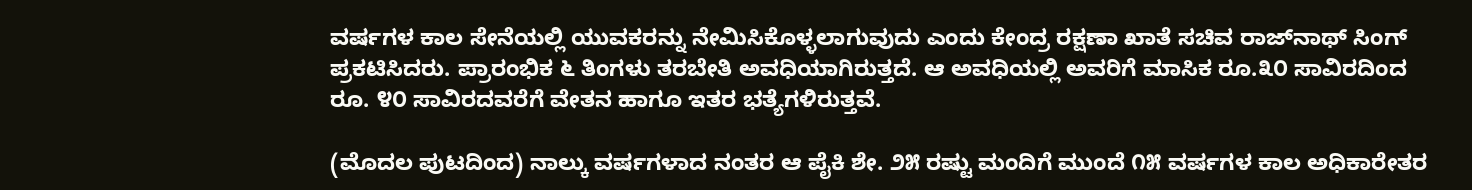ವರ್ಷಗಳ ಕಾಲ ಸೇನೆಯಲ್ಲಿ ಯುವಕರನ್ನು ನೇಮಿಸಿಕೊಳ್ಳಲಾಗುವುದು ಎಂದು ಕೇಂದ್ರ ರಕ್ಷಣಾ ಖಾತೆ ಸಚಿವ ರಾಜ್‌ನಾಥ್ ಸಿಂಗ್ ಪ್ರಕಟಿಸಿದರು. ಪ್ರಾರಂಭಿಕ ೬ ತಿಂಗಳು ತರಬೇತಿ ಅವಧಿಯಾಗಿರುತ್ತದೆ. ಆ ಅವಧಿಯಲ್ಲಿ ಅವರಿಗೆ ಮಾಸಿಕ ರೂ.೩೦ ಸಾವಿರದಿಂದ ರೂ. ೪೦ ಸಾವಿರದವರೆಗೆ ವೇತನ ಹಾಗೂ ಇತರ ಭತ್ಯೆಗಳಿರುತ್ತವೆ.

(ಮೊದಲ ಪುಟದಿಂದ) ನಾಲ್ಕು ವರ್ಷಗಳಾದ ನಂತರ ಆ ಪೈಕಿ ಶೇ. ೨೫ ರಷ್ಟು ಮಂದಿಗೆ ಮುಂದೆ ೧೫ ವರ್ಷಗಳ ಕಾಲ ಅಧಿಕಾರೇತರ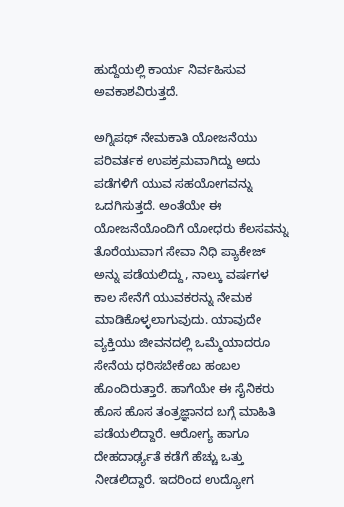ಹುದ್ದೆಯಲ್ಲಿ ಕಾರ್ಯ ನಿರ್ವಹಿಸುವ ಅವಕಾಶವಿರುತ್ತದೆ.

ಅಗ್ನಿಪಥ್ ನೇಮಕಾತಿ ಯೋಜನೆಯು ಪರಿವರ್ತಕ ಉಪಕ್ರಮವಾಗಿದ್ದು ಅದು ಪಡೆಗಳಿಗೆ ಯುವ ಸಹಯೋಗವನ್ನು ಒದಗಿಸುತ್ತದೆ. ಅಂತೆಯೇ ಈ ಯೋಜನೆಯೊಂದಿಗೆ ಯೋಧರು ಕೆಲಸವನ್ನು ತೊರೆಯುವಾಗ ಸೇವಾ ನಿಧಿ ಪ್ಯಾಕೇಜ್ ಅನ್ನು ಪಡೆಯಲಿದ್ದು, ನಾಲ್ಕು ವರ್ಷಗಳ ಕಾಲ ಸೇನೆಗೆ ಯುವಕರನ್ನು ನೇಮಕ ಮಾಡಿಕೊಳ್ಳಲಾಗುವುದು. ಯಾವುದೇ ವ್ಯಕ್ತಿಯು ಜೀವನದಲ್ಲಿ ಒಮ್ಮೆಯಾದರೂ ಸೇನೆಯ ಧರಿಸಬೇಕೆಂಬ ಹಂಬಲ ಹೊಂದಿರುತ್ತಾರೆ. ಹಾಗೆಯೇ ಈ ಸೈನಿಕರು ಹೊಸ ಹೊಸ ತಂತ್ರಜ್ಞಾನದ ಬಗ್ಗೆ ಮಾಹಿತಿ ಪಡೆಯಲಿದ್ದಾರೆ. ಆರೋಗ್ಯ ಹಾಗೂ ದೇಹದಾರ್ಢ್ಯತೆ ಕಡೆಗೆ ಹೆಚ್ಚು ಒತ್ತು ನೀಡಲಿದ್ದಾರೆ. ಇದರಿಂದ ಉದ್ಯೋಗ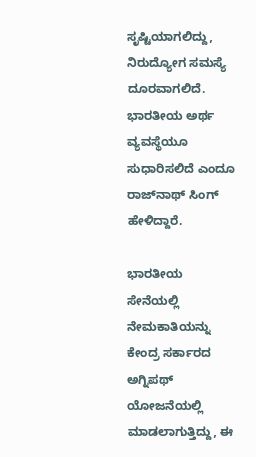ಸೃಷ್ಟಿಯಾಗಲಿದ್ದು, ನಿರುದ್ಯೋಗ ಸಮಸ್ಯೆ ದೂರವಾಗಲಿದೆ. ಭಾರತೀಯ ಅರ್ಥ ವ್ಯವಸ್ಥೆಯೂ ಸುಧಾರಿಸಲಿದೆ ಎಂದೂ ರಾಜ್‌ನಾಥ್ ಸಿಂಗ್ ಹೇಳಿದ್ದಾರೆ.

ಭಾರತೀಯ ಸೇನೆಯಲ್ಲಿ ನೇಮಕಾತಿಯನ್ನು ಕೇಂದ್ರ ಸರ್ಕಾರದ ಅಗ್ನಿಪಥ್ ಯೋಜನೆಯಲ್ಲಿ ಮಾಡಲಾಗುತ್ತಿದ್ದು, ಈ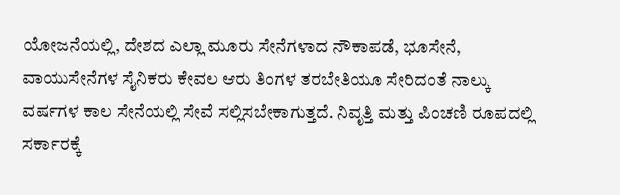ಯೋಜನೆಯಲ್ಲಿ, ದೇಶದ ಎಲ್ಲಾ ಮೂರು ಸೇನೆಗಳಾದ ನೌಕಾಪಡೆ, ಭೂಸೇನೆ, ವಾಯುಸೇನೆಗಳ ಸೈನಿಕರು ಕೇವಲ ಆರು ತಿಂಗಳ ತರಬೇತಿಯೂ ಸೇರಿದಂತೆ ನಾಲ್ಕು ವರ್ಷಗಳ ಕಾಲ ಸೇನೆಯಲ್ಲಿ ಸೇವೆ ಸಲ್ಲಿಸಬೇಕಾಗುತ್ತದೆ. ನಿವೃತ್ತಿ ಮತ್ತು ಪಿಂಚಣಿ ರೂಪದಲ್ಲಿ ಸರ್ಕಾರಕ್ಕೆ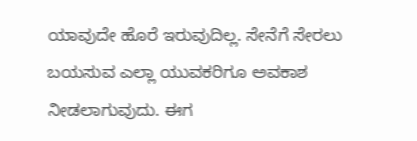ಯಾವುದೇ ಹೊರೆ ಇರುವುದಿಲ್ಲ. ಸೇನೆಗೆ ಸೇರಲು ಬಯಸುವ ಎಲ್ಲಾ ಯುವಕರಿಗೂ ಅವಕಾಶ ನೀಡಲಾಗುವುದು. ಈಗ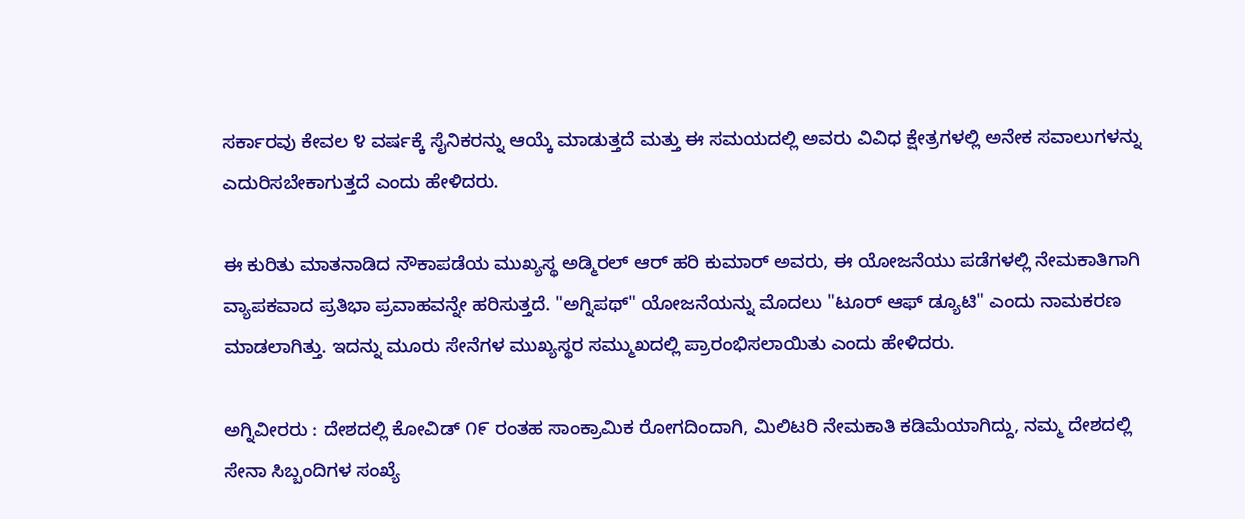ಸರ್ಕಾರವು ಕೇವಲ ೪ ವರ್ಷಕ್ಕೆ ಸೈನಿಕರನ್ನು ಆಯ್ಕೆ ಮಾಡುತ್ತದೆ ಮತ್ತು ಈ ಸಮಯದಲ್ಲಿ ಅವರು ವಿವಿಧ ಕ್ಷೇತ್ರಗಳಲ್ಲಿ ಅನೇಕ ಸವಾಲುಗಳನ್ನು ಎದುರಿಸಬೇಕಾಗುತ್ತದೆ ಎಂದು ಹೇಳಿದರು.

ಈ ಕುರಿತು ಮಾತನಾಡಿದ ನೌಕಾಪಡೆಯ ಮುಖ್ಯಸ್ಥ ಅಡ್ಮಿರಲ್ ಆರ್ ಹರಿ ಕುಮಾರ್ ಅವರು, ಈ ಯೋಜನೆಯು ಪಡೆಗಳಲ್ಲಿ ನೇಮಕಾತಿಗಾಗಿ ವ್ಯಾಪಕವಾದ ಪ್ರತಿಭಾ ಪ್ರವಾಹವನ್ನೇ ಹರಿಸುತ್ತದೆ. "ಅಗ್ನಿಪಥ್" ಯೋಜನೆಯನ್ನು ಮೊದಲು "ಟೂರ್ ಆಫ್ ಡ್ಯೂಟಿ" ಎಂದು ನಾಮಕರಣ ಮಾಡಲಾಗಿತ್ತು. ಇದನ್ನು ಮೂರು ಸೇನೆಗಳ ಮುಖ್ಯಸ್ಥರ ಸಮ್ಮುಖದಲ್ಲಿ ಪ್ರಾರಂಭಿಸಲಾಯಿತು ಎಂದು ಹೇಳಿದರು.

ಅಗ್ನಿವೀರರು : ದೇಶದಲ್ಲಿ ಕೋವಿಡ್ ೧೯ ರಂತಹ ಸಾಂಕ್ರಾಮಿಕ ರೋಗದಿಂದಾಗಿ, ಮಿಲಿಟರಿ ನೇಮಕಾತಿ ಕಡಿಮೆಯಾಗಿದ್ದು, ನಮ್ಮ ದೇಶದಲ್ಲಿ ಸೇನಾ ಸಿಬ್ಬಂದಿಗಳ ಸಂಖ್ಯೆ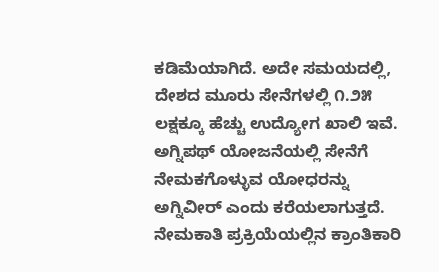ಕಡಿಮೆಯಾಗಿದೆ. ಅದೇ ಸಮಯದಲ್ಲಿ, ದೇಶದ ಮೂರು ಸೇನೆಗಳಲ್ಲಿ ೧.೨೫ ಲಕ್ಷಕ್ಕೂ ಹೆಚ್ಚು ಉದ್ಯೋಗ ಖಾಲಿ ಇವೆ. ಅಗ್ನಿಪಥ್ ಯೋಜನೆಯಲ್ಲಿ ಸೇನೆಗೆ ನೇಮಕಗೊಳ್ಳುವ ಯೋಧರನ್ನು ಅಗ್ನಿವೀರ್ ಎಂದು ಕರೆಯಲಾಗುತ್ತದೆ. ನೇಮಕಾತಿ ಪ್ರಕ್ರಿಯೆಯಲ್ಲಿನ ಕ್ರಾಂತಿಕಾರಿ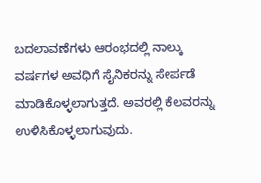ಬದಲಾವಣೆಗಳು ಆರಂಭದಲ್ಲಿ ನಾಲ್ಕು ವರ್ಷಗಳ ಅವಧಿಗೆ ಸೈನಿಕರನ್ನು ಸೇರ್ಪಡೆ ಮಾಡಿಕೊಳ್ಳಲಾಗುತ್ತದೆ. ಅವರಲ್ಲಿ ಕೆಲವರನ್ನು ಉಳಿಸಿಕೊಳ್ಳಲಾಗುವುದು.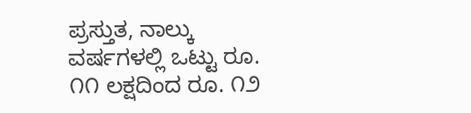ಪ್ರಸ್ತುತ, ನಾಲ್ಕು ವರ್ಷಗಳಲ್ಲಿ ಒಟ್ಟು ರೂ. ೧೧ ಲಕ್ಷದಿಂದ ರೂ. ೧೨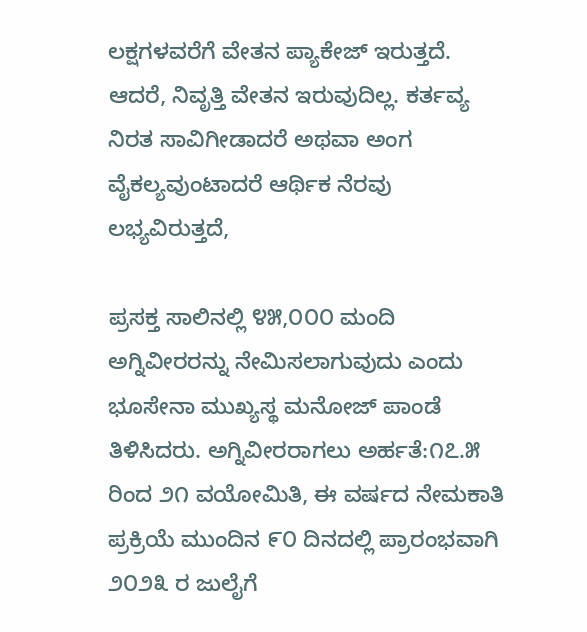ಲಕ್ಷಗಳವರೆಗೆ ವೇತನ ಪ್ಯಾಕೇಜ್ ಇರುತ್ತದೆ. ಆದರೆ, ನಿವೃತ್ತಿ ವೇತನ ಇರುವುದಿಲ್ಲ. ಕರ್ತವ್ಯ ನಿರತ ಸಾವಿಗೀಡಾದರೆ ಅಥವಾ ಅಂಗ ವೈಕಲ್ಯವುಂಟಾದರೆ ಆರ್ಥಿಕ ನೆರವು ಲಭ್ಯವಿರುತ್ತದೆ,

ಪ್ರಸಕ್ತ ಸಾಲಿನಲ್ಲಿ ೪೫,೦೦೦ ಮಂದಿ ಅಗ್ನಿವೀರರನ್ನು ನೇಮಿಸಲಾಗುವುದು ಎಂದು ಭೂಸೇನಾ ಮುಖ್ಯಸ್ಥ ಮನೋಜ್ ಪಾಂಡೆ ತಿಳಿಸಿದರು. ಅಗ್ನಿವೀರರಾಗಲು ಅರ್ಹತೆ:೧೭.೫ ರಿಂದ ೨೧ ವಯೋಮಿತಿ, ಈ ವರ್ಷದ ನೇಮಕಾತಿ ಪ್ರಕ್ರಿಯೆ ಮುಂದಿನ ೯೦ ದಿನದಲ್ಲಿ ಪ್ರಾರಂಭವಾಗಿ ೨೦೨೩ ರ ಜುಲೈಗೆ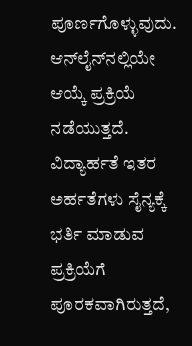ಪೂರ್ಣಗೊಳ್ಳುವುದು. ಆನ್‌ಲೈನ್‌ನಲ್ಲಿಯೇ ಆಯ್ಕೆ ಪ್ರಕ್ರಿಯೆ ನಡೆಯುತ್ತದೆ. ವಿದ್ಯಾರ್ಹತೆ ಇತರ ಅರ್ಹತೆಗಳು ಸೈನ್ಯಕ್ಕೆ ಭರ್ತಿ ಮಾಡುವ ಪ್ರಕ್ರಿಯೆಗೆ ಪೂರಕವಾಗಿರುತ್ತದೆ,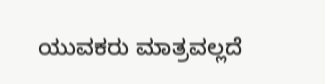ಯುವಕರು ಮಾತ್ರವಲ್ಲದೆ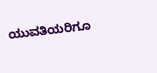ಯುವತಿಯರಿಗೂ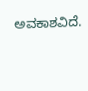ಅವಕಾಶವಿದೆ.